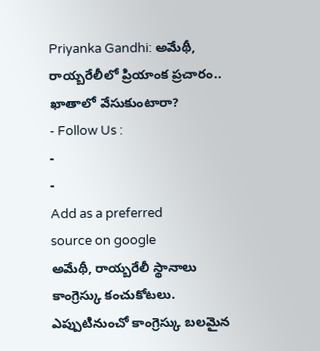Priyanka Gandhi: అమేథీ, రాయ్బరేలీలో ప్రియాంక ప్రచారం.. ఖాతాలో వేసుకుంటారా?
- Follow Us :
-
-
Add as a preferred
source on google
అమేథీ, రాయ్బరేలీ స్థానాలు కాంగ్రెస్కు కంచుకోటలు. ఎప్పుటినుంచో కాంగ్రెస్కు బలమైన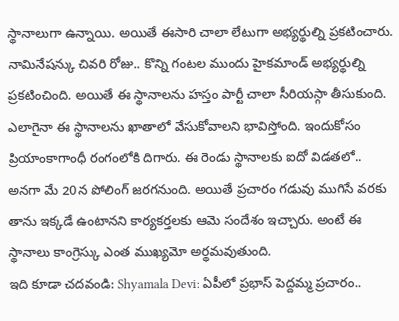స్థానాలుగా ఉన్నాయి. అయితే ఈసారి చాలా లేటుగా అభ్యర్థుల్ని ప్రకటించారు. నామినేషన్కు చివరి రోజు.. కొన్ని గంటల ముందు హైకమాండ్ అభ్యర్థుల్ని ప్రకటించింది. అయితే ఈ స్థానాలను హస్తం పార్టీ చాలా సీరియస్గా తీసుకుంది. ఎలాగైనా ఈ స్థానాలను ఖాతాలో వేసుకోవాలని భావిస్తోంది. ఇందుకోసం ప్రియాంకాగాంధీ రంగంలోకి దిగారు. ఈ రెండు స్థానాలకు ఐదో విడతలో.. అనగా మే 20న పోలింగ్ జరగనుంది. అయితే ప్రచారం గడువు ముగిసే వరకు తాను ఇక్కడే ఉంటానని కార్యకర్తలకు ఆమె సందేశం ఇచ్చారు. అంటే ఈ స్థానాలు కాంగ్రెస్కు ఎంత ముఖ్యమో అర్థమవుతుంది.
ఇది కూడా చదవండి: Shyamala Devi: ఏపీలో ప్రభాస్ పెద్దమ్మ ప్రచారం..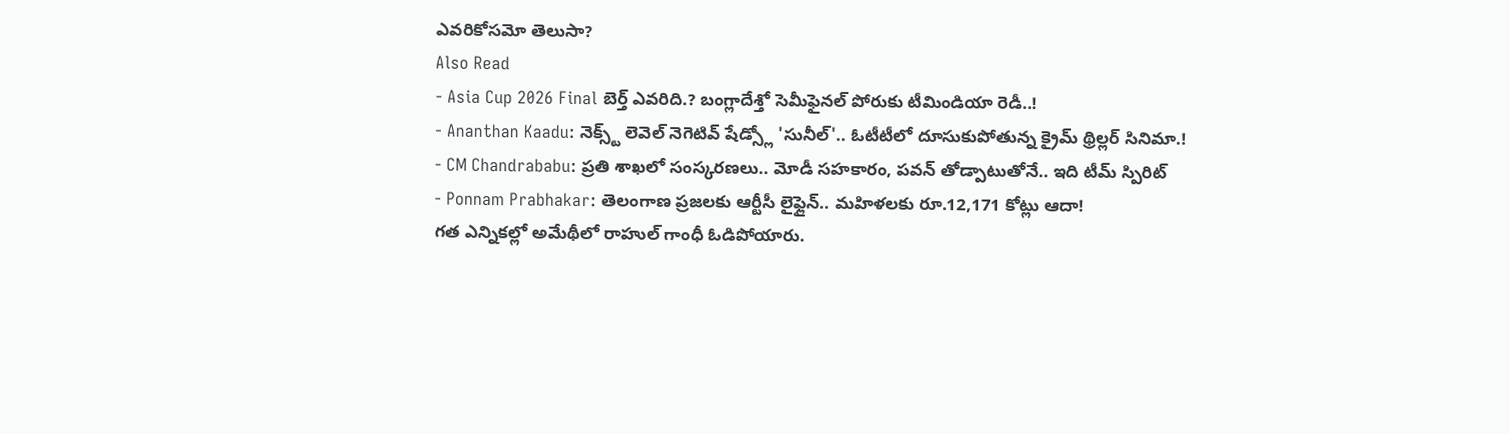ఎవరికోసమో తెలుసా?
Also Read
- Asia Cup 2026 Final బెర్త్ ఎవరిది.? బంగ్లాదేశ్తో సెమీఫైనల్ పోరుకు టీమిండియా రెడీ..!
- Ananthan Kaadu: నెక్స్ట్ లెవెల్ నెగెటివ్ షేడ్స్లో 'సునీల్'.. ఓటీటీలో దూసుకుపోతున్న క్రైమ్ థ్రిల్లర్ సినిమా.!
- CM Chandrababu: ప్రతి శాఖలో సంస్కరణలు.. మోడీ సహకారం, పవన్ తోడ్పాటుతోనే.. ఇది టీమ్ స్పిరిట్
- Ponnam Prabhakar: తెలంగాణ ప్రజలకు ఆర్టీసీ లైఫ్లైన్.. మహిళలకు రూ.12,171 కోట్లు ఆదా!
గత ఎన్నికల్లో అమేథీలో రాహుల్ గాంధీ ఓడిపోయారు.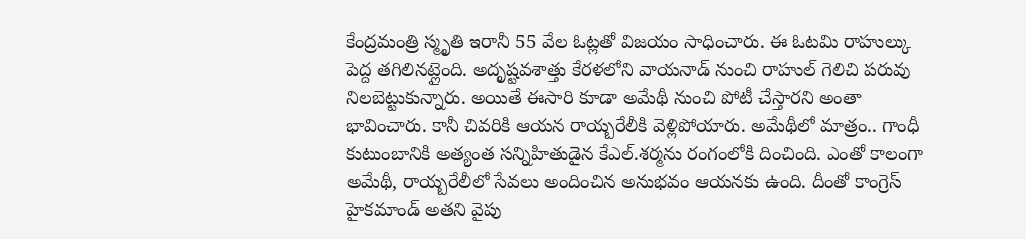కేంద్రమంత్రి స్మృతి ఇరానీ 55 వేల ఓట్లతో విజయం సాధించారు. ఈ ఓటమి రాహుల్కు పెద్ద తగిలినట్లైంది. అదృష్టవశాత్తు కేరళలోని వాయనాడ్ నుంచి రాహుల్ గెలిచి పరువు నిలబెట్టుకున్నారు. అయితే ఈసారి కూడా అమేథీ నుంచి పోటీ చేస్తారని అంతా భావించారు. కానీ చివరికి ఆయన రాయ్బరేలీకి వెళ్లిపోయారు. అమేథీలో మాత్రం.. గాంధీ కుటుంబానికి అత్యంత సన్నిహితుడైన కేఎల్.శర్మను రంగంలోకి దించింది. ఎంతో కాలంగా అమేథీ, రాయ్బరేలీలో సేవలు అందించిన అనుభవం ఆయనకు ఉంది. దీంతో కాంగ్రెస్ హైకమాండ్ అతని వైపు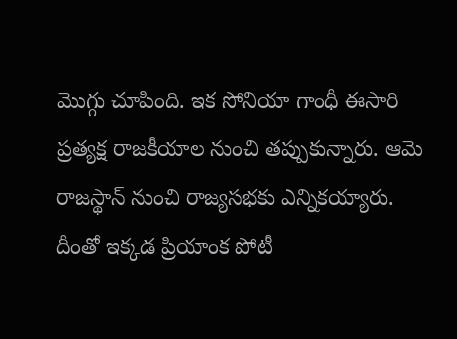మొగ్గు చూపింది. ఇక సోనియా గాంధీ ఈసారి ప్రత్యక్ష రాజకీయాల నుంచి తప్పుకున్నారు. ఆమె రాజస్థాన్ నుంచి రాజ్యసభకు ఎన్నికయ్యారు. దీంతో ఇక్కడ ప్రియాంక పోటీ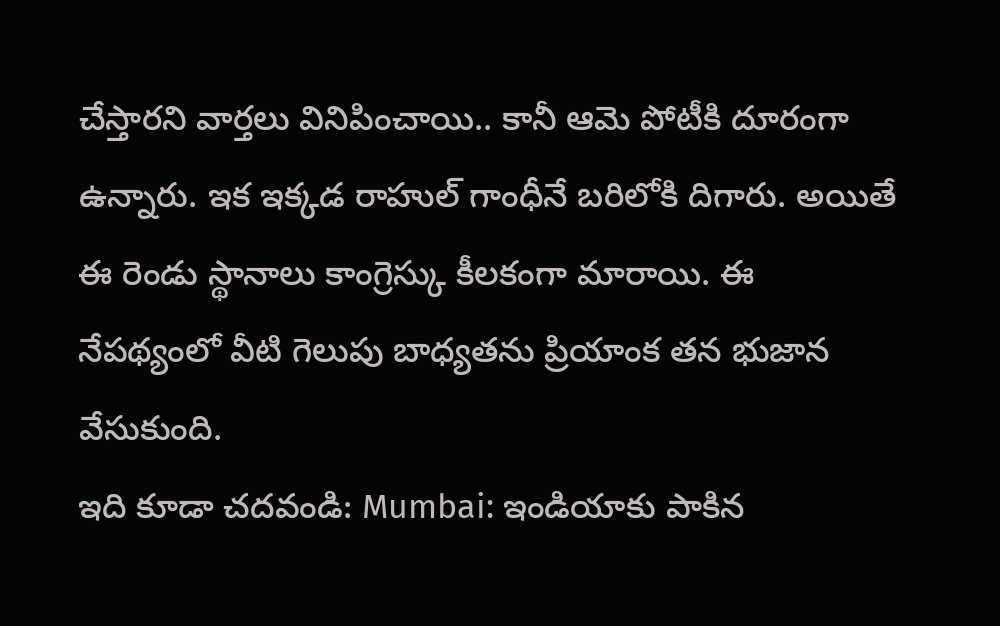చేస్తారని వార్తలు వినిపించాయి.. కానీ ఆమె పోటీకి దూరంగా ఉన్నారు. ఇక ఇక్కడ రాహుల్ గాంధీనే బరిలోకి దిగారు. అయితే ఈ రెండు స్థానాలు కాంగ్రెస్కు కీలకంగా మారాయి. ఈ నేపథ్యంలో వీటి గెలుపు బాధ్యతను ప్రియాంక తన భుజాన వేసుకుంది.
ఇది కూడా చదవండి: Mumbai: ఇండియాకు పాకిన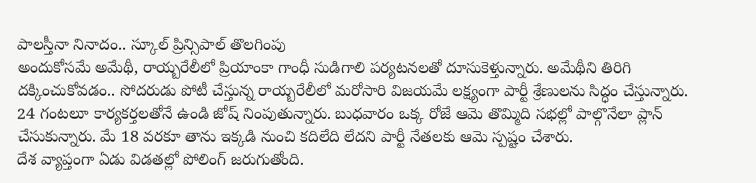పాలస్తీనా నినాదం.. స్కూల్ ప్రిన్సిపాల్ తొలగింపు
అందుకోసమే అమేథీ, రాయ్బరేలీలో ప్రియాంకా గాంధీ సుడిగాలి పర్యటనలతో దూసుకెళ్తున్నారు. అమేథీని తిరిగి దక్కించుకోవడం.. సోదరుడు పోటీ చేస్తున్న రాయ్బరేలీలో మరోసారి విజయమే లక్ష్యంగా పార్టీ శ్రేణులను సిద్ధం చేస్తున్నారు. 24 గంటలూ కార్యకర్తలతోనే ఉండి జోష్ నింపుతున్నారు. బుధవారం ఒక్క రోజే ఆమె తొమ్మిది సభల్లో పాల్గొనేలా ప్లాన్ చేసుకున్నారు. మే 18 వరకూ తాను ఇక్కడి నుంచి కదిలేది లేదని పార్టీ నేతలకు ఆమె స్పష్టం చేశారు.
దేశ వ్యాప్తంగా ఏడు విడతల్లో పోలింగ్ జరుగుతోంది.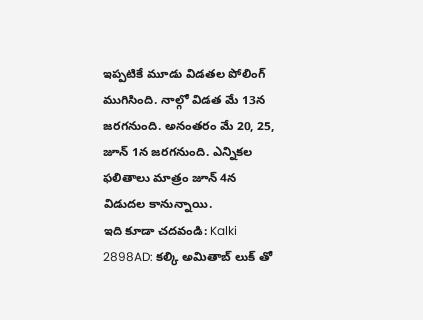ఇప్పటికే మూడు విడతల పోలింగ్ ముగిసింది. నాల్గో విడత మే 13న జరగనుంది. అనంతరం మే 20, 25, జూన్ 1న జరగనుంది. ఎన్నికల ఫలితాలు మాత్రం జూన్ 4న విడుదల కానున్నాయి.
ఇది కూడా చదవండి: Kalki 2898AD: కల్కి అమితాబ్ లుక్ తో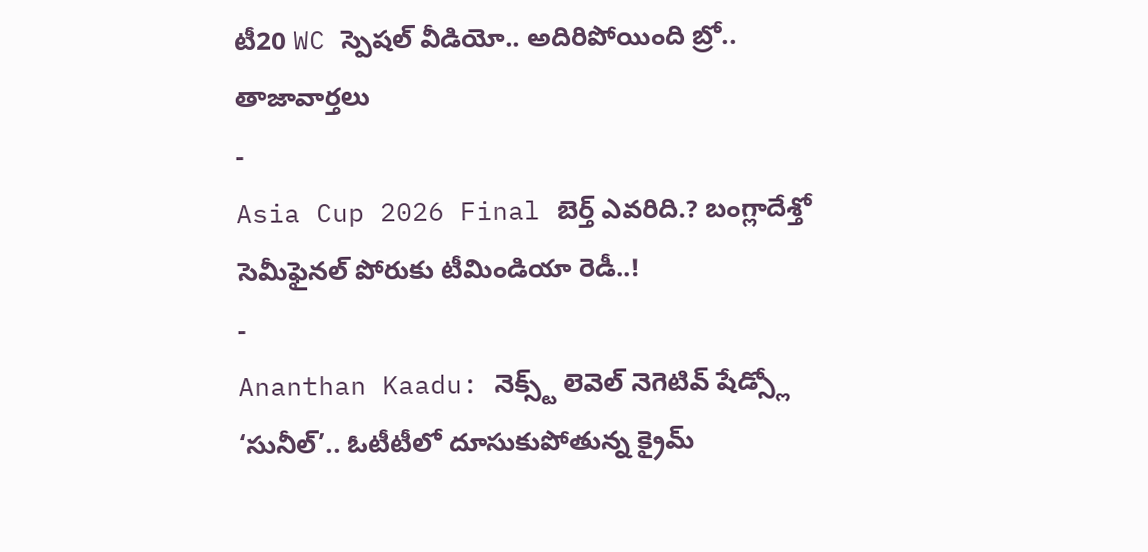టీ20 WC స్పెషల్ వీడియో.. అదిరిపోయింది బ్రో..
తాజావార్తలు
-
Asia Cup 2026 Final బెర్త్ ఎవరిది.? బంగ్లాదేశ్తో సెమీఫైనల్ పోరుకు టీమిండియా రెడీ..!
-
Ananthan Kaadu: నెక్స్ట్ లెవెల్ నెగెటివ్ షేడ్స్లో ‘సునీల్’.. ఓటీటీలో దూసుకుపోతున్న క్రైమ్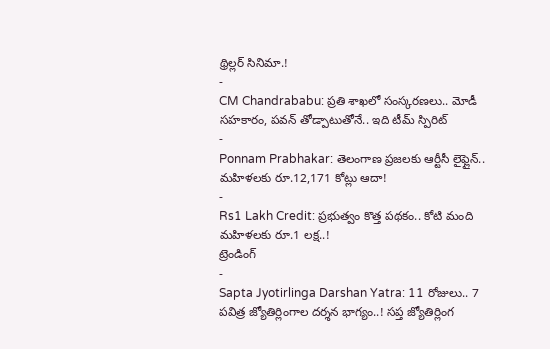థ్రిల్లర్ సినిమా.!
-
CM Chandrababu: ప్రతి శాఖలో సంస్కరణలు.. మోడీ సహకారం, పవన్ తోడ్పాటుతోనే.. ఇది టీమ్ స్పిరిట్
-
Ponnam Prabhakar: తెలంగాణ ప్రజలకు ఆర్టీసీ లైఫ్లైన్.. మహిళలకు రూ.12,171 కోట్లు ఆదా!
-
Rs1 Lakh Credit: ప్రభుత్వం కొత్త పథకం.. కోటి మంది మహిళలకు రూ.1 లక్ష..!
ట్రెండింగ్
-
Sapta Jyotirlinga Darshan Yatra: 11 రోజులు.. 7 పవిత్ర జ్యోతిర్లింగాల దర్శన భాగ్యం..! సప్త జ్యోతిర్లింగ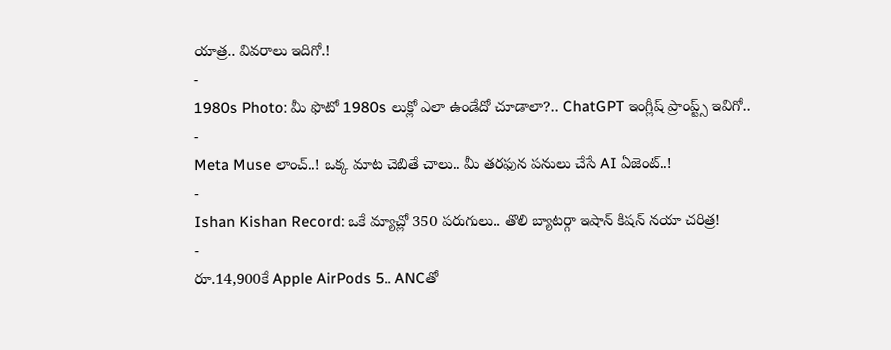యాత్ర.. వివరాలు ఇదిగో.!
-
1980s Photo: మీ ఫొటో 1980s లుక్లో ఎలా ఉండేదో చూడాలా?.. ChatGPT ఇంగ్లీష్ ప్రాంప్ట్స్ ఇవిగో..
-
Meta Muse లాంచ్..! ఒక్క మాట చెబితే చాలు.. మీ తరఫున పనులు చేసే AI ఏజెంట్..!
-
Ishan Kishan Record: ఒకే మ్యాచ్లో 350 పరుగులు.. తొలి బ్యాటర్గా ఇషాన్ కిషన్ నయా చరిత్ర!
-
రూ.14,900కే Apple AirPods 5.. ANCతో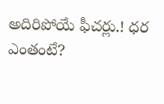అదిరిపోయే ఫీచర్లు.! ధర ఎంతంటే?